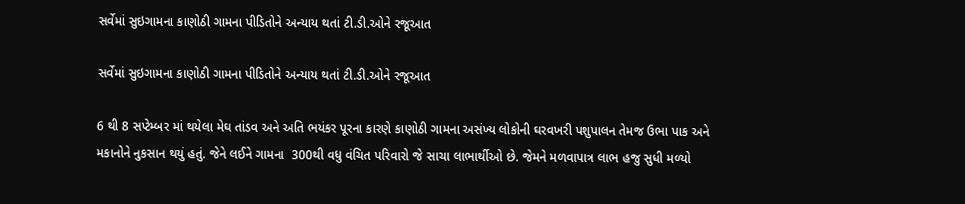સર્વેમાં સુઇગામના કાણોઠી ગામના પીડિતોને અન્યાય થતાં ટી.ડી.ઓને રજૂઆત

સર્વેમાં સુઇગામના કાણોઠી ગામના પીડિતોને અન્યાય થતાં ટી.ડી.ઓને રજૂઆત

6 થી 8 સપ્ટેમ્બર માં થયેલા મેઘ તાંડવ અને અતિ ભયંકર પૂરના કારણે કાણોઠી ગામના અસંખ્ય લોકોની ઘરવખરી પશુપાલન તેમજ ઉભા પાક અને મકાનોને નુકસાન થયું હતું. જેને લઈને ગામના  300થી વધુ વંચિત પરિવારો જે સાચા લાભાર્થીઓ છે. જેમને મળવાપાત્ર લાભ હજુ સુધી મળ્યો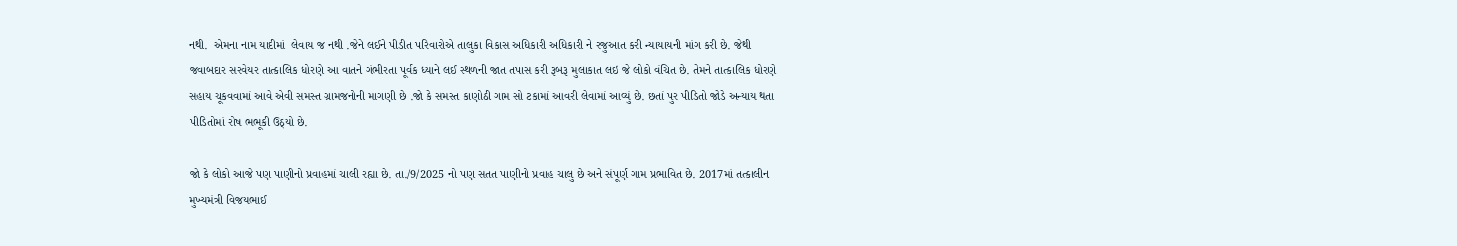નથી.  એમના નામ યાદીમાં  લેવાય જ નથી .જેને લઈને પીડીત પરિવારોએ તાલુકા વિકાસ અધિકારી અધિકારી ને રજુઆત કરી ન્યાયાયની માંગ કરી છે. જેથી જવાબદાર સરવેયર તાત્કાલિક ધોરણે આ વાતને ગંભીરતા પૂર્વક ધ્યાને લઈ સ્થળની જાત તપાસ કરી રૂબરૂ મુલાકાત લઇ જે લોકો વંચિત છે. તેમને તાત્કાલિક ધોરણે સહાય ચૂકવવામાં આવે એવી સમસ્ત ગ્રામજનોની માગણી છે .જો કે સમસ્ત કાણોઠી ગામ સો ટકામાં આવરી લેવામાં આવ્યું છે. છતાં પુર પીડિતો જોડે અન્યાય થતા પીડિતોમાં રોષ ભભૂકી ઉઠ્યો છે.

જો કે લોકો આજે પણ પાણીનો પ્રવાહમાં ચાલી રહ્યા છે. તા./9/2025 નો પણ સતત પાણીનો પ્રવાહ ચાલુ છે અને સંપૂર્ણ ગામ પ્રભાવિત છે. 2017માં તત્કાલીન મુખ્યમંત્રી વિજયભાઈ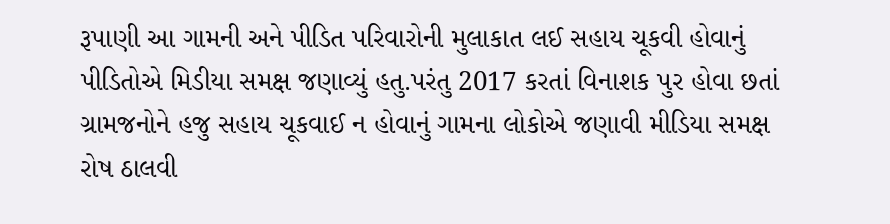રૂપાણી આ ગામની અને પીડિત પરિવારોની મુલાકાત લઈ સહાય ચૂકવી હોવાનું પીડિતોએ મિડીયા સમક્ષ જણાવ્યું હતુ.પરંતુ 2017 કરતાં વિનાશક પુર હોવા છતાં ગ્રામજનોને હજુ સહાય ચૂકવાઈ ન હોવાનું ગામના લોકોએ જણાવી મીડિયા સમક્ષ રોષ ઠાલવી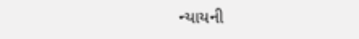ન્યાયની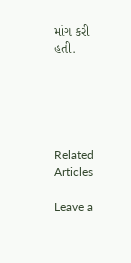માંગ કરી હતી.





Related Articles

Leave a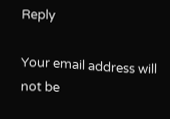Reply

Your email address will not be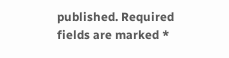published. Required fields are marked *